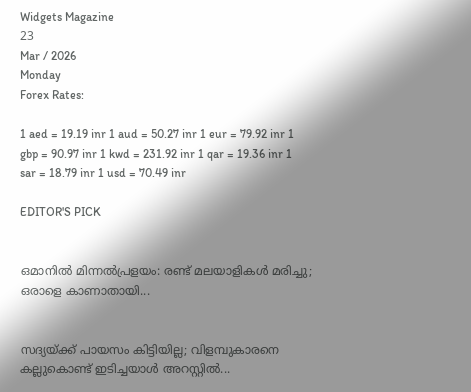Widgets Magazine
23
Mar / 2026
Monday
Forex Rates:

1 aed = 19.19 inr 1 aud = 50.27 inr 1 eur = 79.92 inr 1 gbp = 90.97 inr 1 kwd = 231.92 inr 1 qar = 19.36 inr 1 sar = 18.79 inr 1 usd = 70.49 inr

EDITOR'S PICK


ഒമാനിൽ മിന്നൽപ്രളയം: രണ്ട് മലയാളികൾ മരിച്ചു; ഒരാളെ കാണാതായി...


സദ്യയ്ക്ക് പായസം കിട്ടിയില്ല; വിളമ്പുകാരനെ കല്ലുകൊണ്ട് ഇടിച്ചയാൾ അറസ്റ്റിൽ...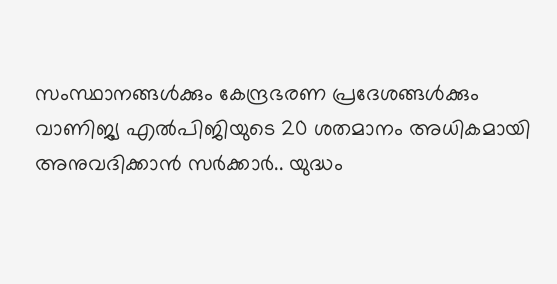സംസ്ഥാനങ്ങൾക്കും കേന്ദ്രഭരണ പ്രദേശങ്ങൾക്കും വാണിജ്യ എൽ‌പി‌ജിയുടെ 20 ശതമാനം അധികമായി അനുവദിക്കാൻ സർക്കാർ.. യുദ്ധം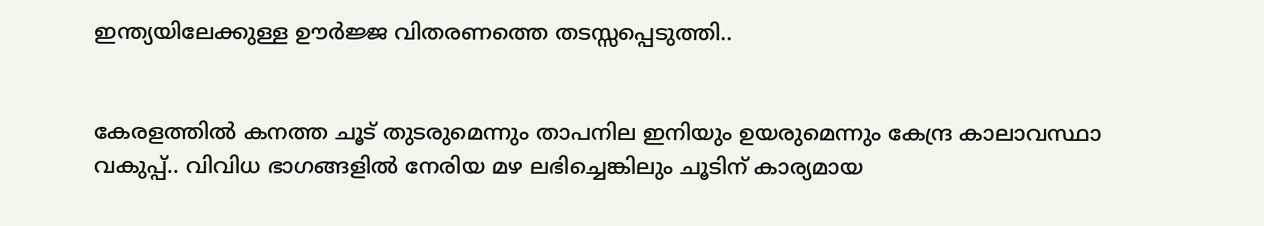ഇന്ത്യയിലേക്കുള്ള ഊർജ്ജ വിതരണത്തെ തടസ്സപ്പെടുത്തി..


കേരളത്തിൽ കനത്ത ചൂട് തുടരുമെന്നും താപനില ഇനിയും ഉയരുമെന്നും കേന്ദ്ര കാലാവസ്ഥാ വകുപ്പ്.. വിവിധ ഭാഗങ്ങളിൽ നേരിയ മഴ ലഭിച്ചെങ്കിലും ചൂടിന് കാര്യമായ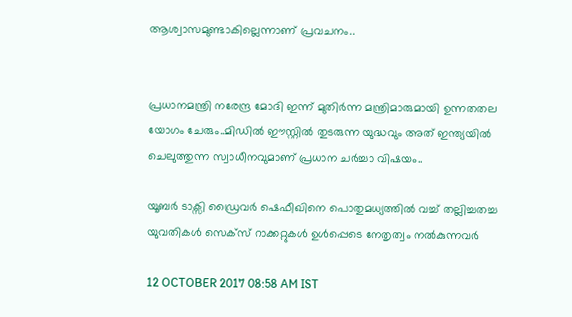ആശ്വാസമുണ്ടാകില്ലെന്നാണ് പ്രവചനം..


പ്രധാനമന്ത്രി നരേന്ദ്ര മോദി ഇന്ന് മുതിർന്ന മന്ത്രിമാരുമായി ഉന്നതതല യോഗം ചേരും..മിഡിൽ ഈസ്റ്റിൽ തുടരുന്ന യുദ്ധവും അത് ഇന്ത്യയിൽ ചെലുത്തുന്ന സ്വാധീനവുമാണ് പ്രധാന ചർച്ചാ വിഷയം..

യൂബര്‍ ടാക്സി ഡ്രൈവര്‍ ഷെഫീഖിനെ പൊതുമധ്യത്തില്‍ വച്ച് തല്ലിച്ചതച്ച യുവതികള്‍ സെക്‌സ് റാക്കറ്റുകള്‍ ഉൾപ്പെടെ നേതൃത്വം നല്‍കുന്നവര്‍

12 OCTOBER 2017 08:58 AM IST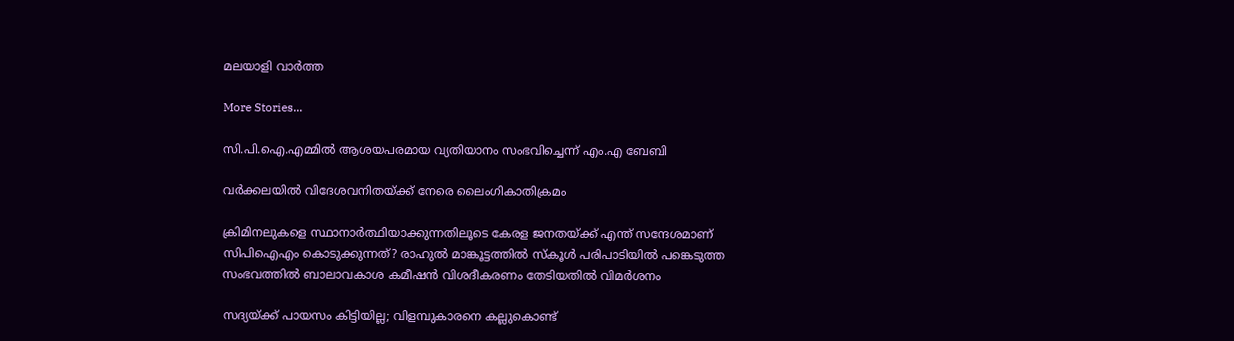മലയാളി വാര്‍ത്ത

More Stories...

സി.പി.ഐ.എമ്മില്‍ ആശയപരമായ വ്യതിയാനം സംഭവിച്ചെന്ന് എം.എ ബേബി

വര്‍ക്കലയില്‍ വിദേശവനിതയ്ക്ക് നേരെ ലൈംഗികാതിക്രമം

ക്രിമിനലുകളെ സ്ഥാനാർത്ഥിയാക്കുന്നതിലൂടെ കേരള ജനതയ്‌ക്ക്‌ എന്ത് സന്ദേശമാണ് സിപിഐഎം കൊടുക്കുന്നത്? രാഹുൽ മാങ്കൂട്ടത്തിൽ സ്കൂൾ പരിപാടിയിൽ പങ്കെടുത്ത സംഭവത്തിൽ ബാലാവകാശ കമീഷൻ വിശദീകരണം തേടിയതിൽ വിമർശനം

സദ്യയ്ക്ക് പായസം കിട്ടിയില്ല; വിളമ്പുകാരനെ കല്ലുകൊണ്ട്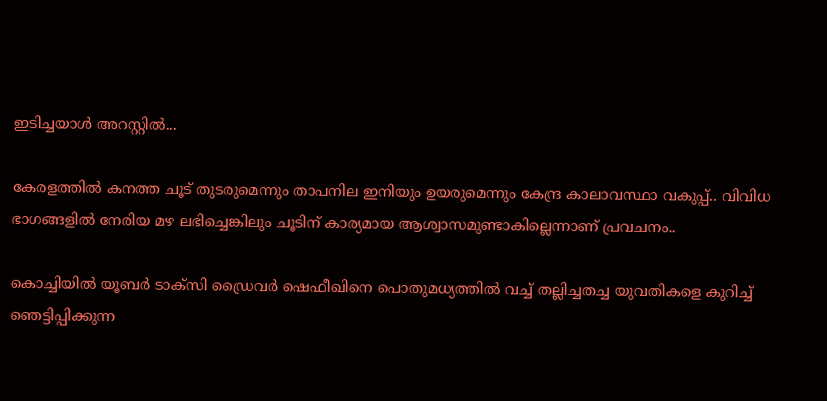ഇടിച്ചയാൾ അറസ്റ്റിൽ...

കേരളത്തിൽ കനത്ത ചൂട് തുടരുമെന്നും താപനില ഇനിയും ഉയരുമെന്നും കേന്ദ്ര കാലാവസ്ഥാ വകുപ്പ്.. വിവിധ ഭാഗങ്ങളിൽ നേരിയ മഴ ലഭിച്ചെങ്കിലും ചൂടിന് കാര്യമായ ആശ്വാസമുണ്ടാകില്ലെന്നാണ് പ്രവചനം..

കൊച്ചിയില്‍ യൂബര്‍ ടാക്സി ഡ്രൈവര്‍ ഷെഫീഖിനെ പൊതുമധ്യത്തില്‍ വച്ച് തല്ലിച്ചതച്ച യുവതികളെ കുറിച്ച് ഞെട്ടിപ്പിക്കുന്ന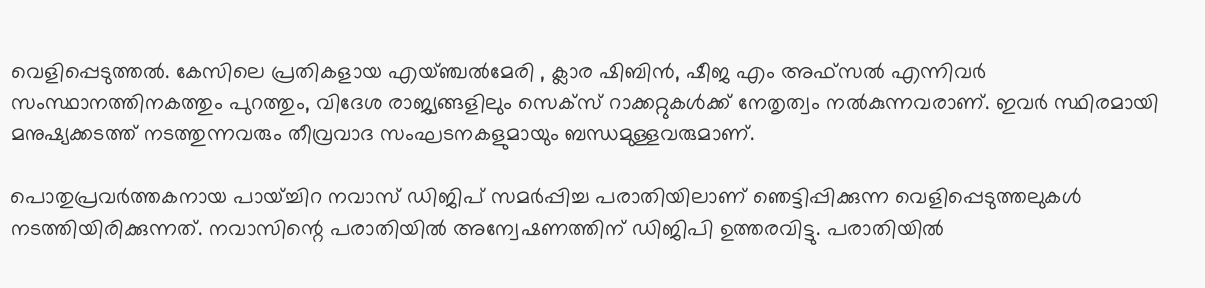വെളിപ്പെടുത്തല്‍. കേസിലെ പ്രതികളായ എയ്ഞ്ചല്‍മേരി , ക്ലാര ഷിബിന്‍, ഷീജ എം അഫ്‌സല്‍ എന്നിവര്‍ സംസ്ഥാനത്തിനകത്തും പുറത്തും, വിദേശ രാജ്യങ്ങളിലും സെക്‌സ് റാക്കറ്റുകള്‍ക്ക് നേതൃത്വം നല്‍കുന്നവരാണ്. ഇവര്‍ സ്ഥിരമായി മനുഷ്യക്കടത്ത് നടത്തുന്നവരും തീവ്രവാദ സംഘടനകളുമായും ബന്ധമുള്ളവരുമാണ്.

പൊതുപ്രവര്‍ത്തകനായ പായ്ച്ചിറ നവാസ് ഡിജിപ് സമര്‍പ്പിച്ച പരാതിയിലാണ് ഞെട്ടിപ്പിക്കുന്ന വെളിപ്പെടുത്തലുകള്‍ നടത്തിയിരിക്കുന്നത്. നവാസിന്റെ പരാതിയില്‍ അന്വേഷണത്തിന് ഡിജിപി ഉത്തരവിട്ടു. പരാതിയില്‍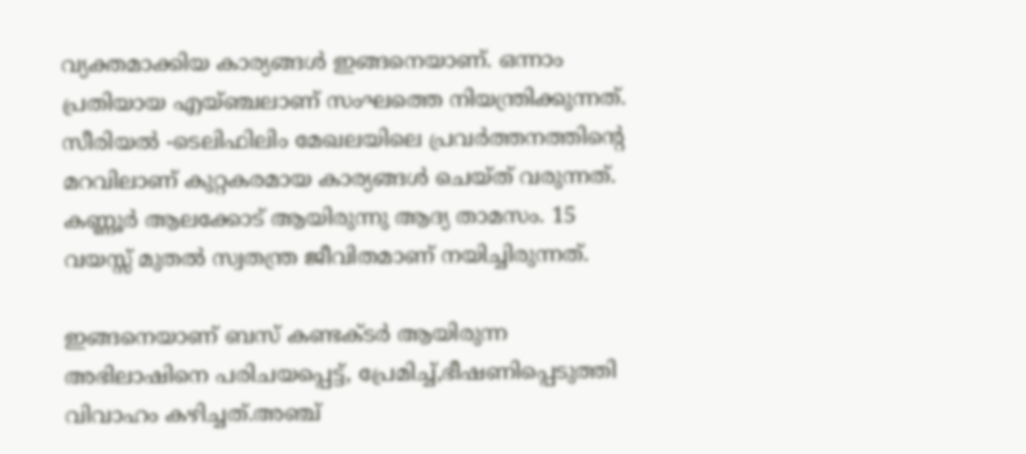വ്യക്തമാക്കിയ കാര്യങ്ങള്‍ ഇങ്ങനെയാണ്. ഒന്നാം പ്രതിയായ എയ്ഞ്ചലാണ്‌ സംഘത്തെ നിയന്ത്രിക്കുന്നത്. സീരിയല്‍ -ടെലിഫിലിം മേഖലയിലെ പ്രവര്‍ത്തനത്തിന്റെ മറവിലാണ് കുറ്റകരമായ കാര്യങ്ങള്‍ ചെയ്ത് വരുന്നത്. കണ്ണൂര്‍ ആലക്കോട് ആയിരുന്നു ആദ്യ താമസം. 15 വയസ്സ് മുതല്‍ സ്വതന്ത്ര ജീവിതമാണ് നയിച്ചിരുന്നത്.

ഇങ്ങനെയാണ് ബസ് കണ്ടക്ടര്‍ ആയിരുന്ന അഭിലാഷിനെ പരിചയപ്പെട്ട്, പ്രേമിച്ച്,ഭീഷണിപ്പെടുത്തി വിവാഹം കഴിച്ചത്.അഞ്ച്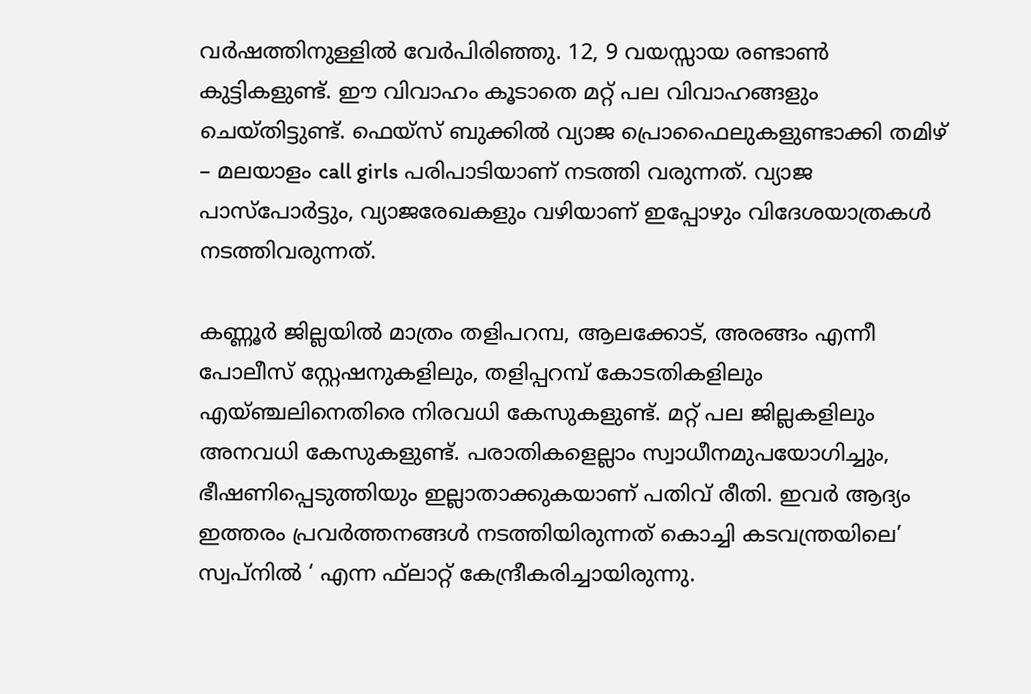വര്‍ഷത്തിനുള്ളില്‍ വേര്‍പിരിഞ്ഞു. 12, 9 വയസ്സായ രണ്ടാണ്‍ കുട്ടികളുണ്ട്. ഈ വിവാഹം കൂടാതെ മറ്റ് പല വിവാഹങ്ങളും ചെയ്തിട്ടുണ്ട്. ഫെയ്‌സ് ബുക്കില്‍ വ്യാജ പ്രൊഫൈലുകളുണ്ടാക്കി തമിഴ് – മലയാളം call girls പരിപാടിയാണ് നടത്തി വരുന്നത്. വ്യാജ പാസ്‌പോര്‍ട്ടും, വ്യാജരേഖകളും വഴിയാണ് ഇപ്പോഴും വിദേശയാത്രകള്‍ നടത്തിവരുന്നത്.

കണ്ണൂര്‍ ജില്ലയില്‍ മാത്രം തളിപറമ്പ, ആലക്കോട്, അരങ്ങം എന്നീ പോലീസ് സ്റ്റേഷനുകളിലും, തളിപ്പറമ്പ് കോടതികളിലും എയ്ഞ്ചലിനെതിരെ നിരവധി കേസുകളുണ്ട്. മറ്റ് പല ജില്ലകളിലും അനവധി കേസുകളുണ്ട്. പരാതികളെല്ലാം സ്വാധീനമുപയോഗിച്ചും, ഭീഷണിപ്പെടുത്തിയും ഇല്ലാതാക്കുകയാണ് പതിവ് രീതി. ഇവര്‍ ആദ്യം ഇത്തരം പ്രവര്‍ത്തനങ്ങള്‍ നടത്തിയിരുന്നത് കൊച്ചി കടവന്ത്രയിലെ’ സ്വപ്നില്‍ ‘ എന്ന ഫ്‌ലാറ്റ് കേന്ദ്രീകരിച്ചായിരുന്നു.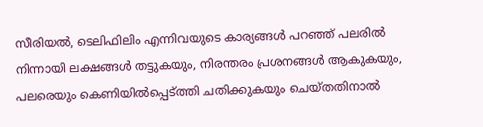സീരിയല്‍, ടെലിഫിലിം എന്നിവയുടെ കാര്യങ്ങള്‍ പറഞ്ഞ് പലരില്‍ നിന്നായി ലക്ഷങ്ങള്‍ തട്ടുകയും, നിരന്തരം പ്രശനങ്ങള്‍ ആകുകയും, പലരെയും കെണിയില്‍പ്പെട്ത്തി ചതിക്കുകയും ചെയ്തതിനാല്‍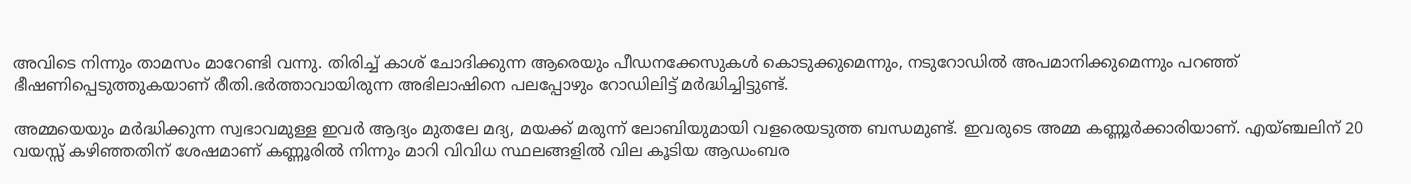അവിടെ നിന്നും താമസം മാറേണ്ടി വന്നു. തിരിച്ച് കാശ് ചോദിക്കുന്ന ആരെയും പീഡനക്കേസുകള്‍ കൊടുക്കുമെന്നും, നടുറോഡില്‍ അപമാനിക്കുമെന്നും പറഞ്ഞ് ഭീഷണിപ്പെടുത്തുകയാണ് രീതി.ഭര്‍ത്താവായിരുന്ന അഭിലാഷിനെ പലപ്പോഴും റോഡിലിട്ട് മര്‍ദ്ധിച്ചിട്ടുണ്ട്.

അമ്മയെയും മര്‍ദ്ധിക്കുന്ന സ്വഭാവമുള്ള ഇവര്‍ ആദ്യം മുതലേ മദ്യ, മയക്ക് മരുന്ന് ലോബിയുമായി വളരെയടുത്ത ബന്ധമുണ്ട്. ഇവരുടെ അമ്മ കണ്ണൂര്‍ക്കാരിയാണ്. എയ്ഞ്ചലിന് 20 വയസ്സ് കഴിഞ്ഞതിന് ശേഷമാണ് കണ്ണൂരില്‍ നിന്നും മാറി വിവിധ സ്ഥലങ്ങളില്‍ വില കൂടിയ ആഡംബര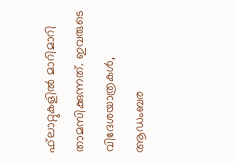ഫ്‌ലാറ്റുകളില്‍ മാറിമാറി താമസിക്കുന്നത്. ഇവരുടെ വിദേശയാത്രകള്‍, ആഡംബര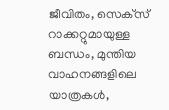ജീവിതം, സെക്‌സ് റാക്കറ്റുമായുള്ള ബന്ധം, മുന്തിയ വാഹനങ്ങളിലെ യാത്രകള്‍,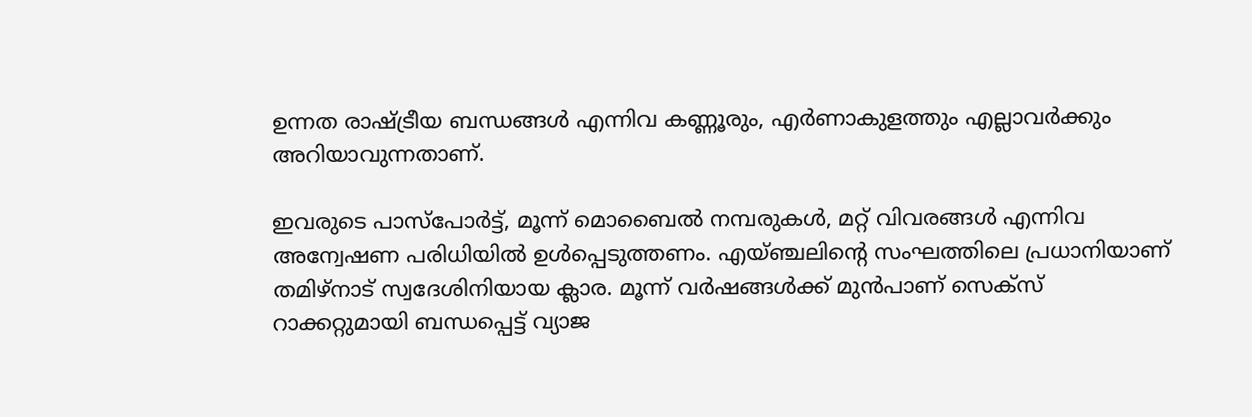ഉന്നത രാഷ്ട്രീയ ബന്ധങ്ങള്‍ എന്നിവ കണ്ണൂരും, എര്‍ണാകുളത്തും എല്ലാവര്‍ക്കും അറിയാവുന്നതാണ്.

ഇവരുടെ പാസ്‌പോര്‍ട്ട്, മൂന്ന് മൊബൈല്‍ നമ്പരുകള്‍, മറ്റ് വിവരങ്ങള്‍ എന്നിവ അന്വേഷണ പരിധിയില്‍ ഉള്‍പ്പെടുത്തണം. എയ്ഞ്ചലിന്റെ സംഘത്തിലെ പ്രധാനിയാണ് തമിഴ്‌നാട് സ്വദേശിനിയായ ക്ലാര. മൂന്ന് വര്‍ഷങ്ങള്‍ക്ക് മുന്‍പാണ് സെക്‌സ് റാക്കറ്റുമായി ബന്ധപ്പെട്ട് വ്യാജ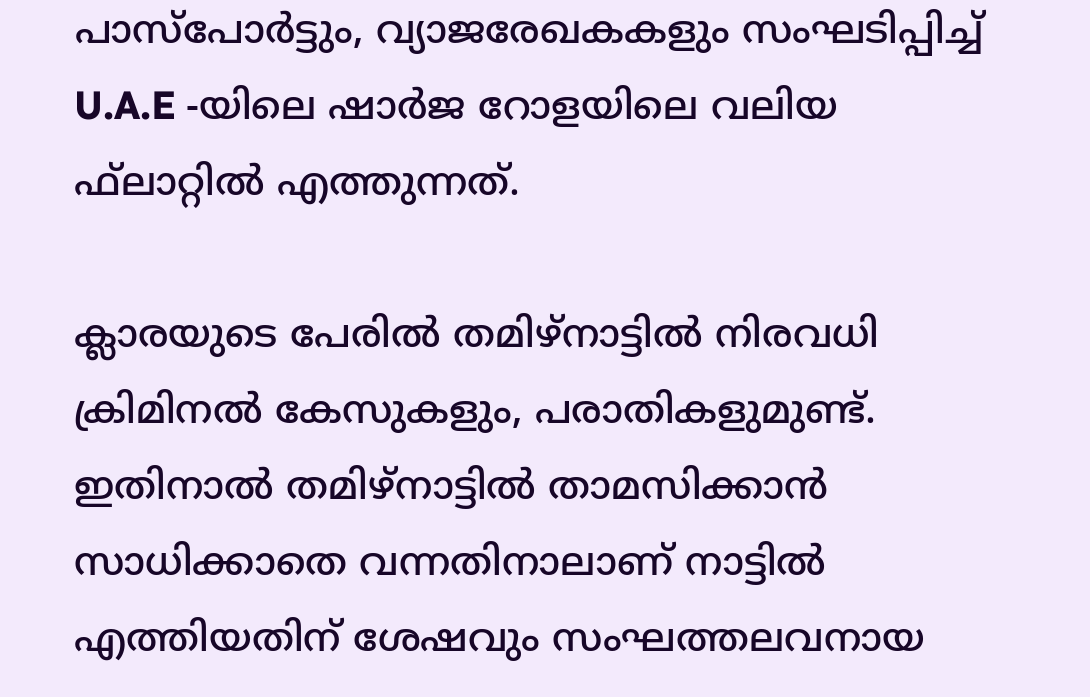പാസ്‌പോര്‍ട്ടും, വ്യാജരേഖകകളും സംഘടിപ്പിച്ച് U.A.E -യിലെ ഷാര്‍ജ റോളയിലെ വലിയ ഫ്‌ലാറ്റില്‍ എത്തുന്നത്.

ക്ലാരയുടെ പേരില്‍ തമിഴ്‌നാട്ടില്‍ നിരവധി ക്രിമിനല്‍ കേസുകളും, പരാതികളുമുണ്ട്. ഇതിനാല്‍ തമിഴ്‌നാട്ടില്‍ താമസിക്കാന്‍ സാധിക്കാതെ വന്നതിനാലാണ് നാട്ടില്‍ എത്തിയതിന് ശേഷവും സംഘത്തലവനായ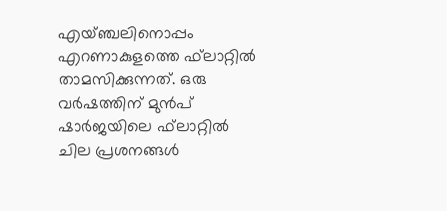എയ്ഞ്ചലിനൊപ്പം എറണാകുളത്തെ ഫ്‌ലാറ്റില്‍ താമസിക്കുന്നത്. ഒരു വര്‍ഷത്തിന് മുന്‍പ് ഷാര്‍ജയിലെ ഫ്‌ലാറ്റില്‍ ചില പ്രശനങ്ങള്‍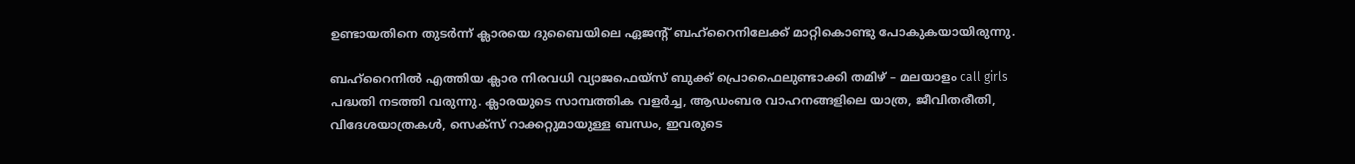ഉണ്ടായതിനെ തുടര്‍ന്ന് ക്ലാരയെ ദുബൈയിലെ ഏജന്റ് ബഹ്‌റൈനിലേക്ക് മാറ്റികൊണ്ടു പോകുകയായിരുന്നു.

ബഹ്റൈനില്‍ എത്തിയ ക്ലാര നിരവധി വ്യാജഫെയ്‌സ് ബുക്ക് പ്രൊഫൈലുണ്ടാക്കി തമിഴ് – മലയാളം call girls പദ്ധതി നടത്തി വരുന്നു. ക്ലാരയുടെ സാമ്പത്തിക വളര്‍ച്ച, ആഡംബര വാഹനങ്ങളിലെ യാത്ര, ജീവിതരീതി, വിദേശയാത്രകള്‍, സെക്‌സ് റാക്കറ്റുമായുള്ള ബന്ധം, ഇവരുടെ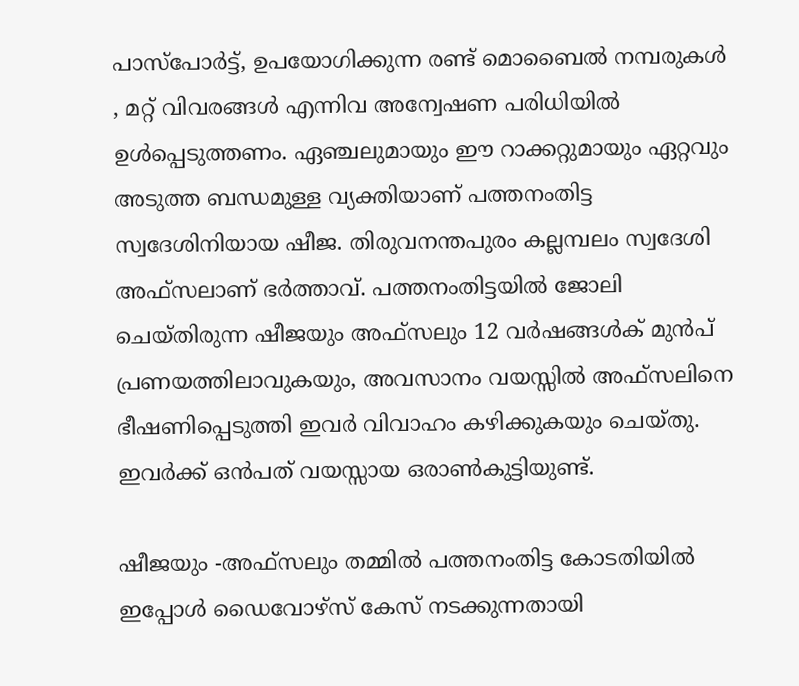പാസ്‌പോര്‍ട്ട്, ഉപയോഗിക്കുന്ന രണ്ട് മൊബൈല്‍ നമ്പരുകള്‍ , മറ്റ് വിവരങ്ങള്‍ എന്നിവ അന്വേഷണ പരിധിയില്‍ ഉള്‍പ്പെടുത്തണം. ഏഞ്ചലുമായും ഈ റാക്കറ്റുമായും ഏറ്റവും അടുത്ത ബന്ധമുള്ള വ്യക്തിയാണ് പത്തനംതിട്ട സ്വദേശിനിയായ ഷീജ. തിരുവനന്തപുരം കല്ലമ്പലം സ്വദേശി അഫ്‌സലാണ് ഭര്‍ത്താവ്. പത്തനംതിട്ടയില്‍ ജോലി ചെയ്തിരുന്ന ഷീജയും അഫ്‌സലും 12 വര്‍ഷങ്ങള്‍ക് മുന്‍പ് പ്രണയത്തിലാവുകയും, അവസാനം വയസ്സില്‍ അഫ്‌സലിനെ ഭീഷണിപ്പെടുത്തി ഇവര്‍ വിവാഹം കഴിക്കുകയും ചെയ്തു. ഇവര്‍ക്ക് ഒന്‍പത് വയസ്സായ ഒരാണ്‍കുട്ടിയുണ്ട്.

ഷീജയും -അഫ്‌സലും തമ്മില്‍ പത്തനംതിട്ട കോടതിയില്‍ ഇപ്പോള്‍ ഡൈവോഴ്‌സ് കേസ് നടക്കുന്നതായി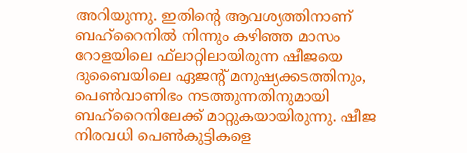അറിയുന്നു. ഇതിന്റെ ആവശ്യത്തിനാണ് ബഹ്‌റൈനില്‍ നിന്നും കഴിഞ്ഞ മാസം റോളയിലെ ഫ്‌ലാറ്റിലായിരുന്ന ഷീജയെ ദുബൈയിലെ ഏജന്റ് മനുഷ്യക്കടത്തിനും, പെണ്‍വാണിഭം നടത്തുന്നതിനുമായി ബഹ്‌റൈനിലേക്ക് മാറ്റുകയായിരുന്നു. ഷീജ നിരവധി പെണ്‍കുട്ടികളെ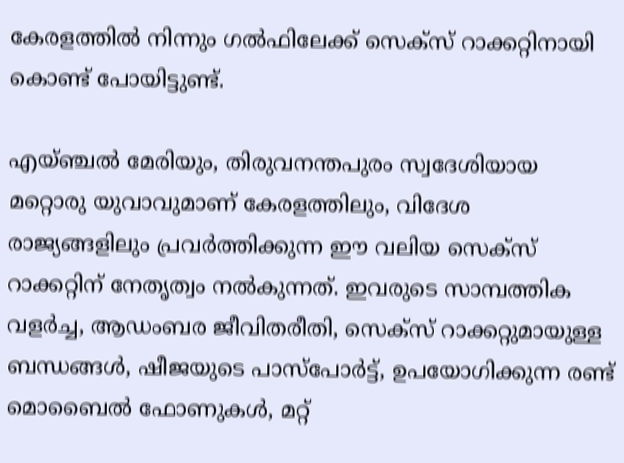കേരളത്തില്‍ നിന്നും ഗല്‍ഫിലേക്ക് സെക്‌സ് റാക്കറ്റിനായി കൊണ്ട് പോയിട്ടുണ്ട്.

എയ്ഞ്ചല്‍ മേരിയും, തിരുവനന്തപുരം സ്വദേശിയായ മറ്റൊരു യുവാവുമാണ് കേരളത്തിലും, വിദേശ രാജ്യങ്ങളിലും പ്രവര്‍ത്തിക്കുന്ന ഈ വലിയ സെക്‌സ് റാക്കറ്റിന് നേതൃത്വം നല്‍കുന്നത്. ഇവരുടെ സാമ്പത്തിക വളര്‍ച്ച, ആഡംബര ജീവിതരീതി, സെക്‌സ് റാക്കറ്റുമായുള്ള ബന്ധങ്ങള്‍, ഷീജയുടെ പാസ്‌പോര്‍ട്ട്, ഉപയോഗിക്കുന്ന രണ്ട് മൊബൈല്‍ ഫോണുകള്‍, മറ്റ്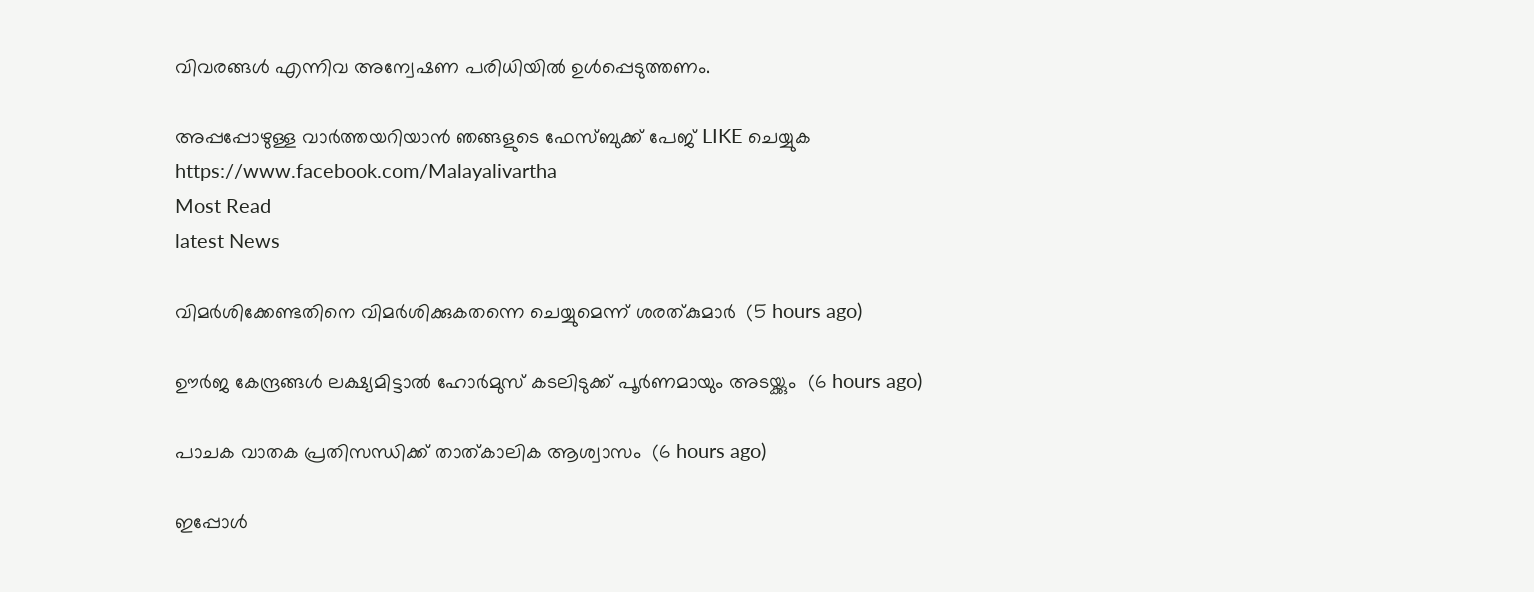വിവരങ്ങള്‍ എന്നിവ അന്വേഷണ പരിധിയില്‍ ഉള്‍പ്പെടുത്തണം.

അപ്പപ്പോഴുള്ള വാര്‍ത്തയറിയാന്‍ ഞങ്ങളുടെ ഫേസ്‌ബുക്ക്‌ പേജ് LIKE ചെയ്യുക
https://www.facebook.com/Malayalivartha
Most Read
latest News

വിമര്‍ശിക്കേണ്ടതിനെ വിമര്‍ശിക്കുകതന്നെ ചെയ്യുമെന്ന് ശരത്കുമാര്‍  (5 hours ago)

ഊര്‍ജ കേന്ദ്രങ്ങള്‍ ലക്ഷ്യമിട്ടാല്‍ ഹോര്‍മുസ് കടലിടുക്ക് പൂര്‍ണമായും അടയ്ക്കും  (6 hours ago)

പാചക വാതക പ്രതിസന്ധിക്ക് താത്കാലിക ആശ്വാസം  (6 hours ago)

ഇപ്പോള്‍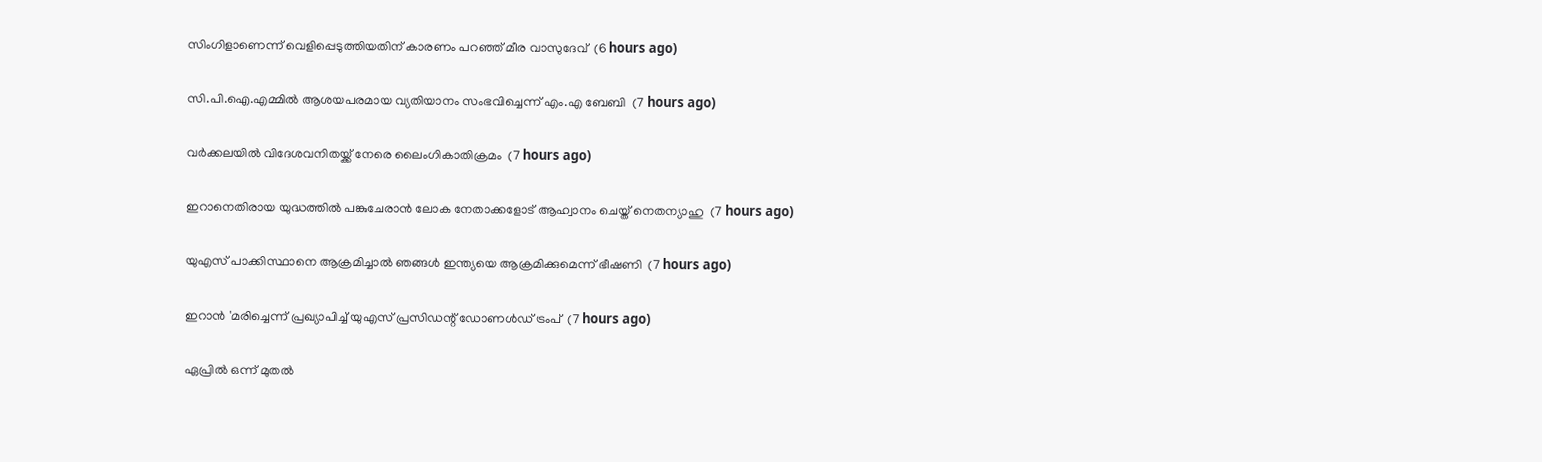സിംഗിളാണെന്ന് വെളിപ്പെടുത്തിയതിന് കാരണം പറഞ്ഞ് മീര വാസുദേവ്  (6 hours ago)

സി.പി.ഐ.എമ്മില്‍ ആശയപരമായ വ്യതിയാനം സംഭവിച്ചെന്ന് എം.എ ബേബി  (7 hours ago)

വര്‍ക്കലയില്‍ വിദേശവനിതയ്ക്ക് നേരെ ലൈംഗികാതിക്രമം  (7 hours ago)

ഇറാനെതിരായ യുദ്ധത്തില്‍ പങ്കുചേരാന്‍ ലോക നേതാക്കളോട് ആഹ്വാനം ചെയ്ത് നെതന്യാഹു  (7 hours ago)

യുഎസ് പാക്കിസ്ഥാനെ ആക്രമിച്ചാല്‍ ഞങ്ങള്‍ ഇന്ത്യയെ ആക്രമിക്കുമെന്ന് ഭീഷണി  (7 hours ago)

ഇറാന്‍ 'മരിച്ചെന്ന് പ്രഖ്യാപിച്ച് യുഎസ് പ്രസിഡന്റ് ഡോണള്‍ഡ് ട്രംപ്  (7 hours ago)

ഏപ്രില്‍ ഒന്ന് മുതല്‍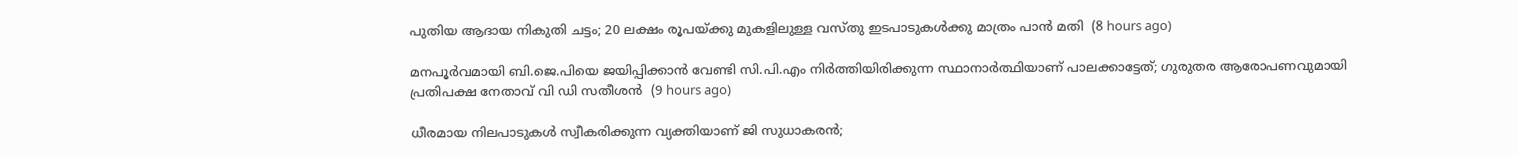പുതിയ ആദായ നികുതി ചട്ടം; 20 ലക്ഷം രൂപയ്ക്കു മുകളിലുള്ള വസ്തു ഇടപാടുകള്‍ക്കു മാത്രം പാന്‍ മതി  (8 hours ago)

മനപൂര്‍വമായി ബി.ജെ.പിയെ ജയിപ്പിക്കാന്‍ വേണ്ടി സി.പി.എം നിര്‍ത്തിയിരിക്കുന്ന സ്ഥാനാര്‍ത്ഥിയാണ് പാലക്കാട്ടേത്; ഗുരുതര ആരോപണവുമായി പ്രതിപക്ഷ നേതാവ് വി ഡി സതീശൻ  (9 hours ago)

ധീരമായ നിലപാടുകൾ സ്വീകരിക്കുന്ന വ്യക്തിയാണ് ജി സുധാകരൻ;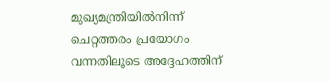മുഖ്യമന്ത്രിയില്‍നിന്ന് ചെറ്റത്തരം പ്രയോഗം വന്നതിലൂടെ അദ്ദേഹത്തിന്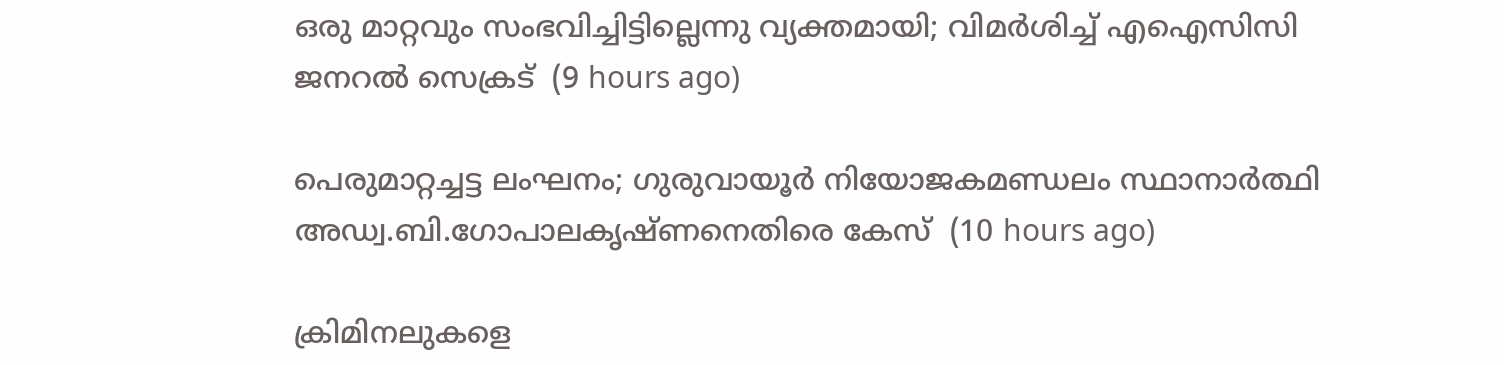ഒരു മാറ്റവും സംഭവിച്ചിട്ടില്ലെന്നു വ്യക്തമായി; വിമർശിച്ച് എഐസിസി ജനറൽ സെക്രട്  (9 hours ago)

പെരുമാറ്റച്ചട്ട ലംഘനം; ഗുരുവായൂർ നിയോജകമണ്ഡലം സ്ഥാനാർത്ഥി അഡ്വ.ബി.ഗോപാലകൃഷ്ണനെതിരെ കേസ്  (10 hours ago)

ക്രിമിനലുകളെ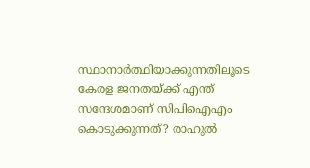സ്ഥാനാർത്ഥിയാക്കുന്നതിലൂടെ കേരള ജനതയ്‌ക്ക്‌ എന്ത് സന്ദേശമാണ് സിപിഐഎം കൊടുക്കുന്നത്? രാഹുൽ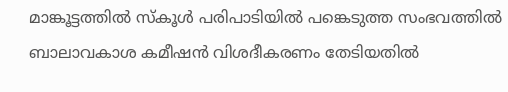മാങ്കൂട്ടത്തിൽ സ്കൂൾ പരിപാടിയിൽ പങ്കെടുത്ത സംഭവത്തിൽ ബാലാവകാശ കമീഷൻ വിശദീകരണം തേടിയതിൽ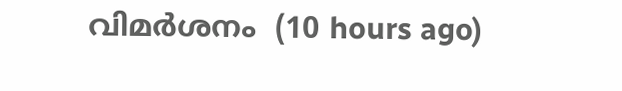വിമർശനം  (10 hours ago)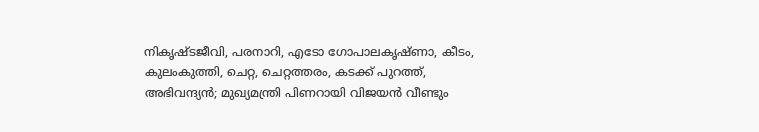നികൃഷ്ടജീവി, പരനാറി, എടോ ഗോപാലകൃഷ്ണാ, കീടം, കുലംകുത്തി, ചെറ്റ, ചെറ്റത്തരം, കടക്ക് പുറത്ത്, അഭിവന്ദ്യന്‍; മുഖ്യമന്ത്രി പിണറായി വിജയന്‍ വീണ്ടും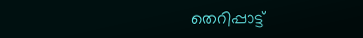തെറിപ്പാട്ട്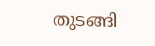തുടങ്ങി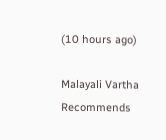(10 hours ago)

Malayali Vartha Recommends